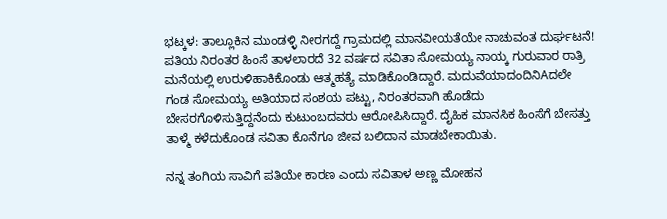ಭಟ್ಕಳ: ತಾಲ್ಲೂಕಿನ ಮುಂಡಳ್ಳಿ ನೀರಗದ್ದೆ ಗ್ರಾಮದಲ್ಲಿ ಮಾನವೀಯತೆಯೇ ನಾಚುವಂತ ದುರ್ಘಟನೆ! ಪತಿಯ ನಿರಂತರ ಹಿಂಸೆ ತಾಳಲಾರದೆ 32 ವರ್ಷದ ಸವಿತಾ ಸೋಮಯ್ಯ ನಾಯ್ಕ ಗುರುವಾರ ರಾತ್ರಿ ಮನೆಯಲ್ಲಿ ಉರುಳಿಹಾಕಿಕೊಂಡು ಆತ್ಮಹತ್ಯೆ ಮಾಡಿಕೊಂಡಿದ್ದಾರೆ. ಮದುವೆಯಾದಂದಿನಿAದಲೇ ಗಂಡ ಸೋಮಯ್ಯ ಅತಿಯಾದ ಸಂಶಯ ಪಟ್ಟು, ನಿರಂತರವಾಗಿ ಹೊಡೆದು ಬೇಸರಗೊಳಿಸುತ್ತಿದ್ದನೆಂದು ಕುಟುಂಬದವರು ಆರೋಪಿಸಿದ್ದಾರೆ. ದೈಹಿಕ ಮಾನಸಿಕ ಹಿಂಸೆಗೆ ಬೇಸತ್ತು ತಾಳ್ಮೆ ಕಳೆದುಕೊಂಡ ಸವಿತಾ ಕೊನೆಗೂ ಜೀವ ಬಲಿದಾನ ಮಾಡಬೇಕಾಯಿತು.

ನನ್ನ ತಂಗಿಯ ಸಾವಿಗೆ ಪತಿಯೇ ಕಾರಣ ಎಂದು ಸವಿತಾಳ ಅಣ್ಣ ಮೋಹನ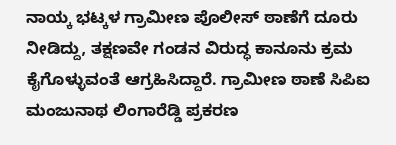ನಾಯ್ಕ ಭಟ್ಕಳ ಗ್ರಾಮೀಣ ಪೊಲೀಸ್ ಠಾಣೆಗೆ ದೂರು ನೀಡಿದ್ದು, ತಕ್ಷಣವೇ ಗಂಡನ ವಿರುದ್ಧ ಕಾನೂನು ಕ್ರಮ ಕೈಗೊಳ್ಳುವಂತೆ ಆಗ್ರಹಿಸಿದ್ದಾರೆ. ಗ್ರಾಮೀಣ ಠಾಣೆ ಸಿಪಿಐ ಮಂಜುನಾಥ ಲಿಂಗಾರೆಡ್ಡಿ ಪ್ರಕರಣ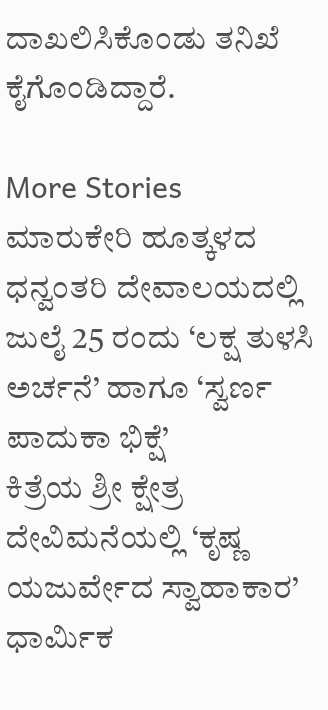ದಾಖಲಿಸಿಕೊಂಡು ತನಿಖೆ ಕೈಗೊಂಡಿದ್ದಾರೆ.

More Stories
ಮಾರುಕೇರಿ ಹೂತ್ಕಳದ ಧನ್ವಂತರಿ ದೇವಾಲಯದಲ್ಲಿ ಜುಲೈ 25 ರಂದು ‘ಲಕ್ಷ ತುಳಸಿ ಅರ್ಚನೆ’ ಹಾಗೂ ‘ಸ್ವರ್ಣ ಪಾದುಕಾ ಭಿಕ್ಷೆ’
ಕಿತ್ರೆಯ ಶ್ರೀ ಕ್ಷೇತ್ರ ದೇವಿಮನೆಯಲ್ಲಿ ‘ಕೃಷ್ಣ ಯಜುರ್ವೇದ ಸ್ವಾಹಾಕಾರ’ ಧಾರ್ಮಿಕ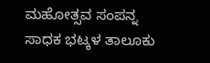ಮಹೋತ್ಸವ ಸಂಪನ್ನ
ಸಾಧಕ ಭಟ್ಕಳ ತಾಲೂಕು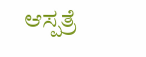ಆಸ್ಪತ್ರೆ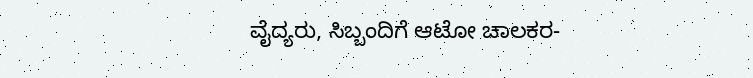ವೈದ್ಯರು, ಸಿಬ್ಬಂದಿಗೆ ಆಟೋ ಚಾಲಕರ-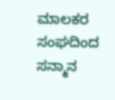ಮಾಲಕರ ಸಂಘದಿಂದ ಸನ್ಮಾನ